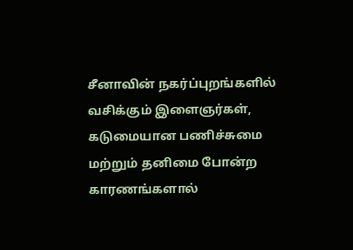சீனாவின் நகர்ப்புறங்களில் வசிக்கும் இளைஞர்கள், கடுமையான பணிச்சுமை மற்றும் தனிமை போன்ற காரணங்களால்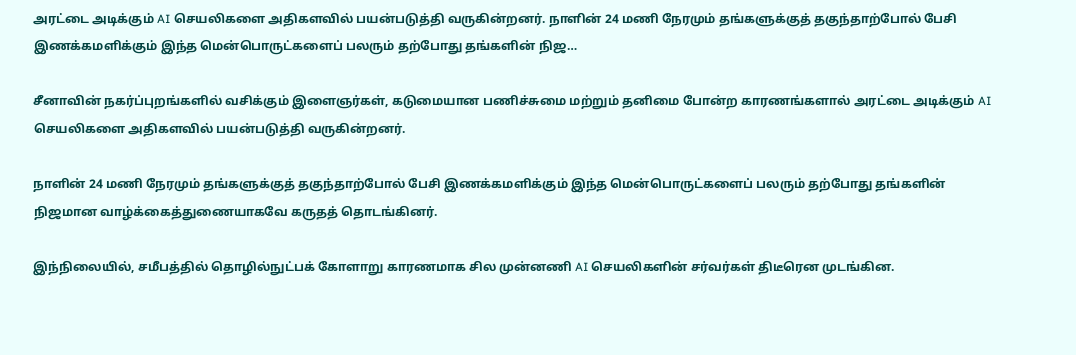அரட்டை அடிக்கும் AI செயலிகளை அதிகளவில் பயன்படுத்தி வருகின்றனர். நாளின் 24 மணி நேரமும் தங்களுக்குத் தகுந்தாற்போல் பேசி இணக்கமளிக்கும் இந்த மென்பொருட்களைப் பலரும் தற்போது தங்களின் நிஜ…

சீனாவின் நகர்ப்புறங்களில் வசிக்கும் இளைஞர்கள், கடுமையான பணிச்சுமை மற்றும் தனிமை போன்ற காரணங்களால் அரட்டை அடிக்கும் AI செயலிகளை அதிகளவில் பயன்படுத்தி வருகின்றனர்.

நாளின் 24 மணி நேரமும் தங்களுக்குத் தகுந்தாற்போல் பேசி இணக்கமளிக்கும் இந்த மென்பொருட்களைப் பலரும் தற்போது தங்களின் நிஜமான வாழ்க்கைத்துணையாகவே கருதத் தொடங்கினர்.

இந்நிலையில், சமீபத்தில் தொழில்நுட்பக் கோளாறு காரணமாக சில முன்னணி AI செயலிகளின் சர்வர்கள் திடீரென முடங்கின.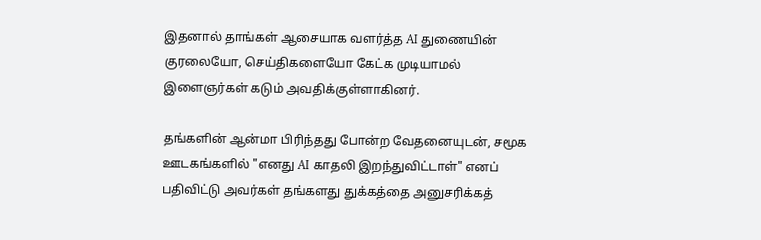இதனால் தாங்கள் ஆசையாக வளர்த்த AI துணையின் குரலையோ, செய்திகளையோ கேட்க முடியாமல் இளைஞர்கள் கடும் அவதிக்குள்ளாகினர்.

தங்களின் ஆன்மா பிரிந்தது போன்ற வேதனையுடன், சமூக ஊடகங்களில் "எனது AI காதலி இறந்துவிட்டாள்" எனப் பதிவிட்டு அவர்கள் தங்களது துக்கத்தை அனுசரிக்கத்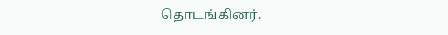தொடங்கினர்.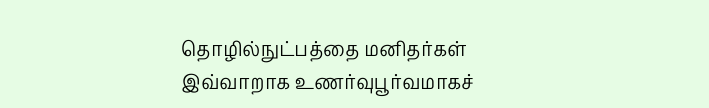தொழில்நுட்பத்தை மனிதர்கள் இவ்வாறாக உணர்வுபூர்வமாகச்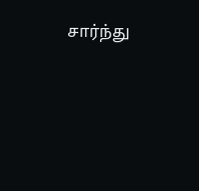சார்ந்து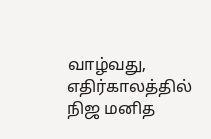வாழ்வது, எதிர்காலத்தில் நிஜ மனித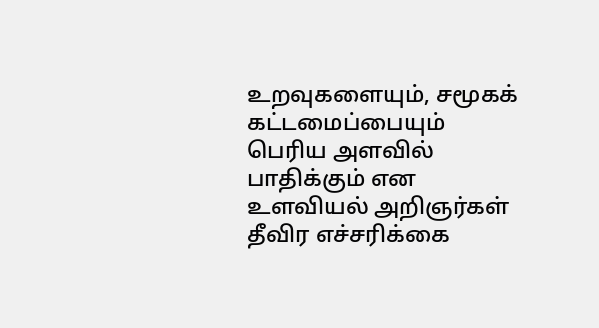உறவுகளையும், சமூகக் கட்டமைப்பையும் பெரிய அளவில் பாதிக்கும் என உளவியல் அறிஞர்கள் தீவிர எச்சரிக்கை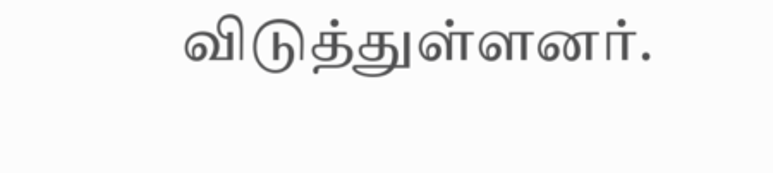விடுத்துள்ளனர்.